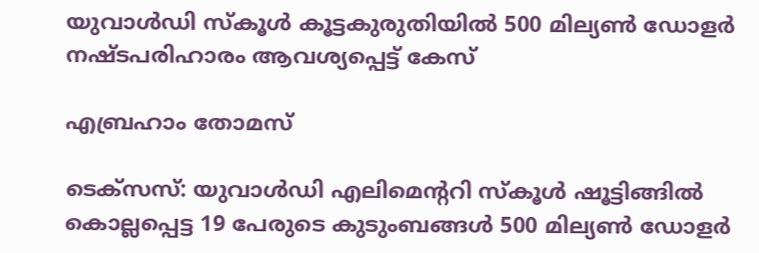യുവാൾഡി സ്കൂൾ കൂട്ടകുരുതിയിൽ 500 മില്യൺ ഡോളർ നഷ്ടപരിഹാരം ആവശ്യപ്പെട്ട്‌ കേസ്

എബ്രഹാം തോമസ്

ടെക്സസ്: യുവാൾഡി എലിമെന്ററി സ്കൂൾ ഷൂട്ടിങ്ങിൽ കൊല്ലപ്പെട്ട 19 പേരുടെ കുടുംബങ്ങൾ 500 മില്യൺ ഡോളർ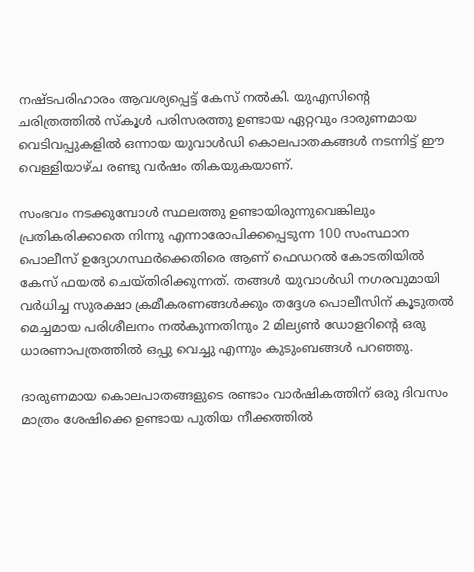നഷ്ടപരിഹാരം ആവശ്യപ്പെട്ട്‌ കേസ് നൽകി. യുഎസിന്റെ ചരിത്രത്തിൽ സ്കൂൾ പരിസരത്തു ഉണ്ടായ ഏറ്റവും ദാരുണമായ വെടിവപ്പുകളിൽ ഒന്നായ യുവാൾഡി കൊലപാതകങ്ങൾ നടന്നിട്ട് ഈ വെള്ളിയാഴ്ച രണ്ടു വർഷം തികയുകയാണ്.

സംഭവം നടക്കുമ്പോൾ സ്ഥലത്തു ഉണ്ടായിരുന്നുവെങ്കിലും പ്രതികരിക്കാതെ നിന്നു എന്നാരോപിക്കപ്പെടുന്ന 100 സംസ്ഥാന പൊലീസ് ഉദ്യോഗസ്ഥർക്കെതിരെ ആണ് ഫെഡറൽ കോടതിയിൽ കേസ് ഫയൽ ചെയ്തിരിക്കുന്നത്. തങ്ങൾ യുവാൾഡി നഗരവുമായി വർധിച്ച സുരക്ഷാ ക്രമീകരണങ്ങൾക്കും തദ്ദേശ പൊലീസിന് കൂടുതൽ മെച്ചമായ പരിശീലനം നൽകുന്നതിനും 2 മില്യൺ ഡോളറിന്റെ ഒരു ധാരണാപത്രത്തിൽ ഒപ്പു വെച്ചു എന്നും കുടുംബങ്ങൾ പറഞ്ഞു.

ദാരുണമായ കൊലപാതങ്ങളുടെ രണ്ടാം വാർഷികത്തിന് ഒരു ദിവസം മാത്രം ശേഷിക്കെ ഉണ്ടായ പുതിയ നീക്കത്തിൽ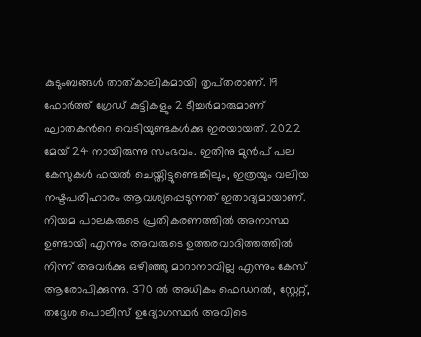കുടുംബങ്ങൾ താത്കാലികമായി തൃപ്‌തരാണ്. 19 ഫോർത്ത് ഗ്രേഡ് കുട്ടികളും 2 ടീച്ചർമാരുമാണ് ഘാതകന്‍റെ വെടിയുണ്ടകൾക്കു ഇരയായത്. 2022 മേയ് 24 നായിരുന്നു സംഭവം. ഇതിനു മുൻപ് പല കേസുകൾ ഫയൽ ചെയ്തിട്ടുണ്ടെങ്കിലും, ഇത്രയും വലിയ നഷ്ടപരിഹാരം ആവശ്യപ്പെടുന്നത് ഇതാദ്യമായാണ്. നിയമ പാലകരുടെ പ്രതികരണത്തിൽ അനാസ്ഥ ഉണ്ടായി എന്നും അവരുടെ ഉത്തരവാദിത്തത്തിൽ നിന്ന് അവർക്കു ഒഴിഞ്ഞു മാറാനാവില്ല എന്നും കേസ് ആരോപിക്കുന്നു. 370 ൽ അധികം ഫെഡറൽ, സ്റ്റേറ്റ്, തദ്ദേശ പൊലീസ് ഉദ്യോഗസ്ഥർ അവിടെ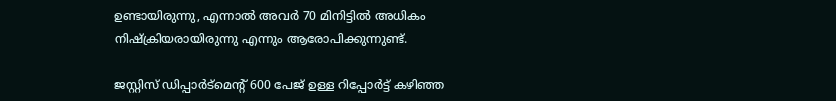ഉണ്ടായിരുന്നു, എന്നാൽ അവർ 70 മിനിട്ടിൽ അധികം നിഷ്ക്രിയരായിരുന്നു എന്നും ആരോപിക്കുന്നുണ്ട്.

ജസ്റ്റിസ് ഡിപ്പാർട്മെന്റ് 600 പേജ് ഉള്ള റിപ്പോർട്ട് കഴിഞ്ഞ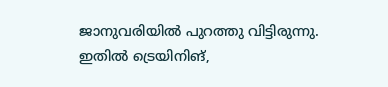ജാനുവരിയിൽ പുറത്തു വിട്ടിരുന്നു. ഇതിൽ ട്രെയിനിങ്,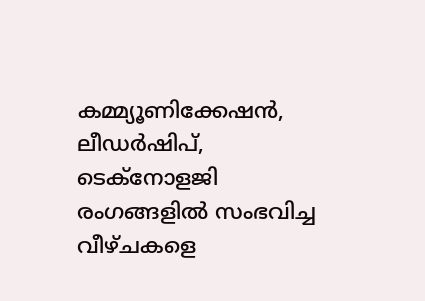കമ്മ്യൂണിക്കേഷൻ, ലീഡർഷിപ്, ടെക്നോളജി രംഗങ്ങളിൽ സംഭവിച്ച വീഴ്ചകളെ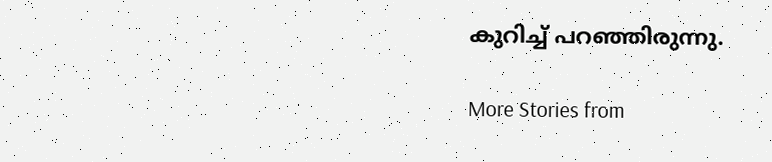കുറിച്ച് പറഞ്ഞിരുന്നു.

More Stories from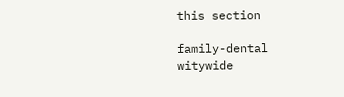this section

family-dental
witywide